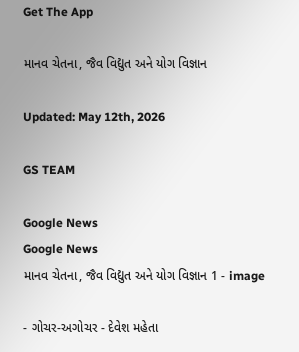Get The App

માનવ ચેતના, જૈવ વિદ્યુત અને યોગ વિજ્ઞાન

Updated: May 12th, 2026

GS TEAM

Google News
Google News
માનવ ચેતના, જૈવ વિદ્યુત અને યોગ વિજ્ઞાન 1 - image

- ગોચર-અગોચર - દેવેશ મહેતા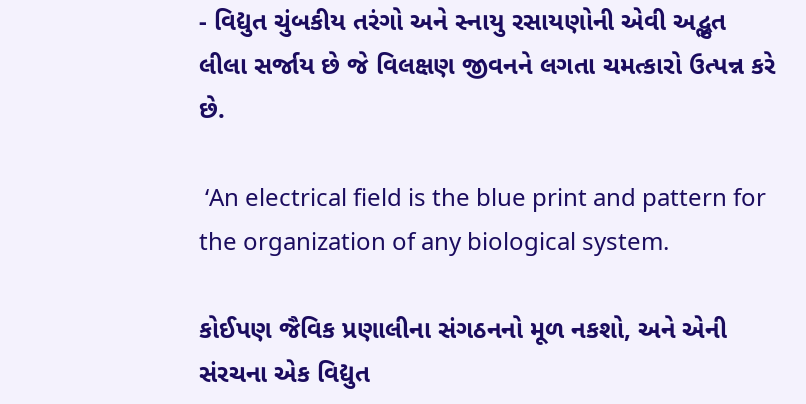- વિદ્યુત ચુંબકીય તરંગો અને સ્નાયુ રસાયણોની એવી અદ્ભુત લીલા સર્જાય છે જે વિલક્ષણ જીવનને લગતા ચમત્કારો ઉત્પન્ન કરે છે.

 ‘An electrical field is the blue print and pattern for the organization of any biological system.

કોઈપણ જૈવિક પ્રણાલીના સંગઠનનો મૂળ નકશો, અને એની સંરચના એક વિદ્યુત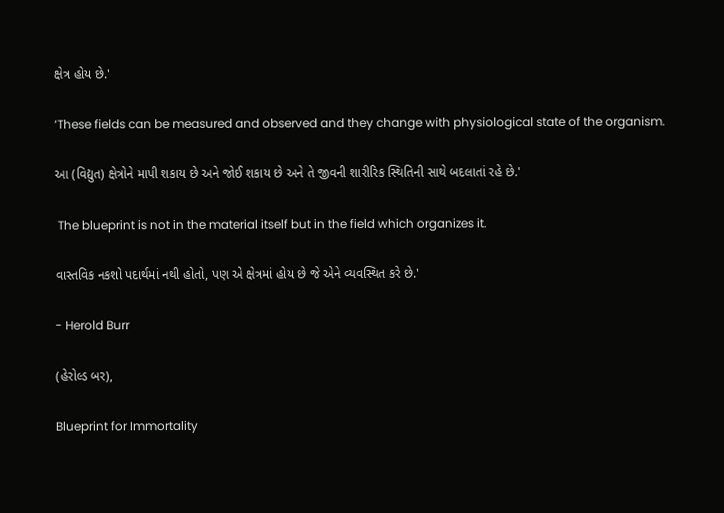ક્ષેત્ર હોય છે.'

‘These fields can be measured and observed and they change with physiological state of the organism.

આ (વિદ્યુત) ક્ષેત્રોને માપી શકાય છે અને જોઈ શકાય છે અને તે જીવની શારીરિક સ્થિતિની સાથે બદલાતાં રહે છે.'

 The blueprint is not in the material itself but in the field which organizes it.

વાસ્તવિક નકશો પદાર્થમાં નથી હોતો, પણ એ ક્ષેત્રમાં હોય છે જે એને વ્યવસ્થિત કરે છે.'

- Herold Burr

(હેરોલ્ડ બર),

Blueprint for Immortality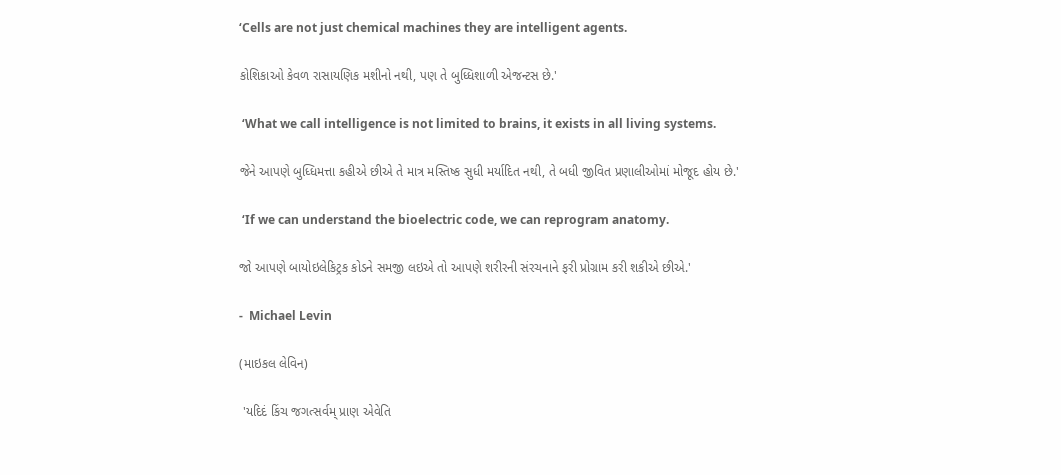‘Cells are not just chemical machines they are intelligent agents.

કોશિકાઓ કેવળ રાસાયણિક મશીનો નથી, પણ તે બુધ્ધિશાળી એજન્ટસ છે.'

 ‘What we call intelligence is not limited to brains, it exists in all living systems.

જેને આપણે બુધ્ધિમત્તા કહીએ છીએ તે માત્ર મસ્તિષ્ક સુધી મર્યાદિત નથી, તે બધી જીવિત પ્રણાલીઓમાં મોજૂદ હોય છે.'

 ‘If we can understand the bioelectric code, we can reprogram anatomy.

જો આપણે બાયોઇલેકિટ્રક કોડને સમજી લઇએ તો આપણે શરીરની સંરચનાને ફરી પ્રોગ્રામ કરી શકીએ છીએ.'

-  Michael Levin

(માઇકલ લેવિન)

 'યદિદં કિંચ જગત્સર્વમ્ પ્રાણ એવેતિ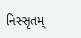નિસ્સૃતમ્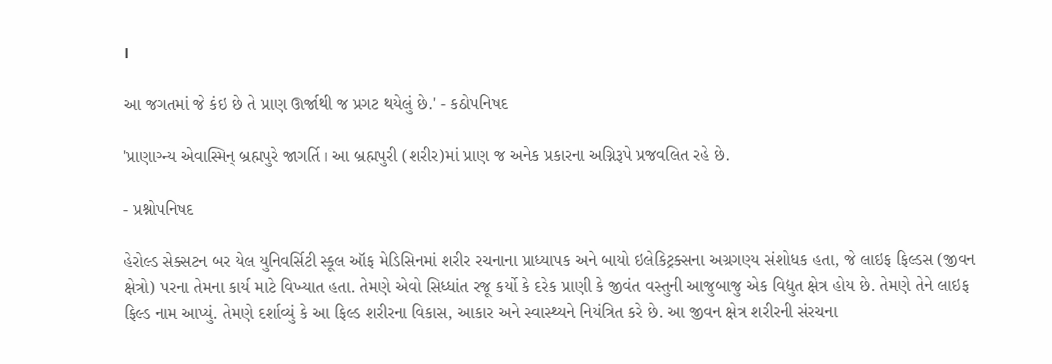।

આ જગતમાં જે કંઇ છે તે પ્રાણ ઊર્જાથી જ પ્રગટ થયેલું છે.' - કઠોપનિષદ

'પ્રાણાગ્ન્ય એવાસ્મિન્ બ્રહ્મપુરે જાગર્તિ । આ બ્રહ્મપુરી (શરીર)માં પ્રાણ જ અનેક પ્રકારના અગ્નિરૂપે પ્રજવલિત રહે છે.

- પ્રશ્નોપનિષદ

હેરોલ્ડ સેક્સટન બર યેલ યુનિવર્સિટી સ્કૂલ ઑફ મેડિસિનમાં શરીર રચનાના પ્રાધ્યાપક અને બાયો ઇલેકિટ્રક્સના અગ્રગણ્ય સંશોધક હતા, જે લાઇફ ફિલ્ડસ (જીવન ક્ષેત્રો) પરના તેમના કાર્ય માટે વિખ્યાત હતા. તેમણે એવો સિધ્ધાંત રજૂ કર્યો કે દરેક પ્રાણી કે જીવંત વસ્તુની આજુબાજુ એક વિદ્યુત ક્ષેત્ર હોય છે. તેમણે તેને લાઇફ ફિલ્ડ નામ આપ્યું. તેમણે દર્શાવ્યું કે આ ફિલ્ડ શરીરના વિકાસ, આકાર અને સ્વાસ્થ્યને નિયંત્રિત કરે છે. આ જીવન ક્ષેત્ર શરીરની સંરચના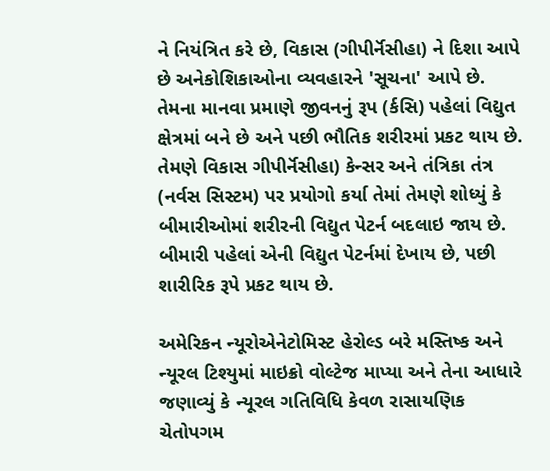ને નિયંત્રિત કરે છે, વિકાસ (ગીપીર્નૅસીહા) ને દિશા આપે છે અનેકોશિકાઓના વ્યવહારને 'સૂચના' આપે છે. તેમના માનવા પ્રમાણે જીવનનું રૂપ (ર્કસિ) પહેલાં વિદ્યુત ક્ષેત્રમાં બને છે અને પછી ભૌતિક શરીરમાં પ્રકટ થાય છે. તેમણે વિકાસ ગીપીર્નૅસીહા) કેન્સર અને તંત્રિકા તંત્ર (નર્વસ સિસ્ટમ) પર પ્રયોગો કર્યા તેમાં તેમણે શોધ્યું કે બીમારીઓમાં શરીરની વિદ્યુત પેટર્ન બદલાઇ જાય છે. બીમારી પહેલાં એની વિદ્યુત પેટર્નમાં દેખાય છે, પછી શારીરિક રૂપે પ્રકટ થાય છે.

અમેરિકન ન્યૂરોએનેટોમિસ્ટ હેરોલ્ડ બરે મસ્તિષ્ક અને ન્યૂરલ ટિશ્યુમાં માઇક્રો વોલ્ટેજ માપ્યા અને તેના આધારે જણાવ્યું કે ન્યૂરલ ગતિવિધિ કેવળ રાસાયણિક ચેતોપગમ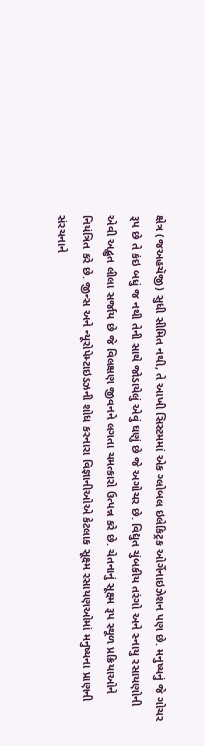ક્ષેત્ર (જઅહચૅજી) સુધી સીમિત નથી, તે આખી સિસ્ટમમાં એક ગ્લોબલ ઇલેકિટ્રક ઓર્ગેનાઇઝેશન પણ છે. મનુષ્યનું જે ગોચર રૂપ છે તે કંઇ બધું જ નથી તેની સાથે જોડાયેલું એવું ઘણું છે જે અગોચર છે. વિદ્યુત ચુંબકીય તરંગો અને સ્નાયુ રસાયણોની એવી અદ્ભુત લીલા સર્જાય છે જે વિલક્ષણ જીવનને લગતા ચમત્કારો ઉત્પન્ન કરે છે. ચેતનાનું સૂક્ષ્મ રૂપ સ્થૂળ પ્રક્રિયાઓને નિયંત્રિત કરે છે. જીન્સ અને ન્યૂરોપેમ્ટાઇડઝની શોધ કરનારા વિજ્ઞાનીઓએ કેટલાક સૂક્ષ્મ રસાયણઓમાં મનુષ્યના પ્રાણની સંરચનાને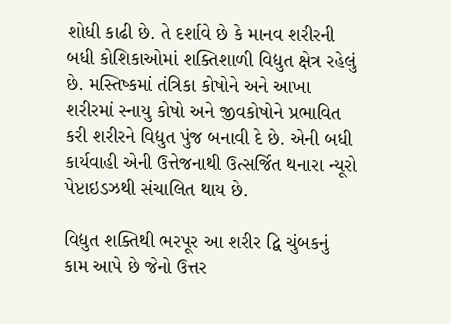શોધી કાઢી છે. તે દર્શાવે છે કે માનવ શરીરની બધી કોશિકાઓમાં શક્તિશાળી વિદ્યુત ક્ષેત્ર રહેલું છે. મસ્તિષ્કમાં તંત્રિકા કોષોને અને આખા શરીરમાં સ્નાયુ કોષો અને જીવકોષોને પ્રભાવિત કરી શરીરને વિદ્યુત પુંજ બનાવી દે છે. એની બધી કાર્યવાહી એની ઉત્તેજનાથી ઉત્સર્જિત થનારા ન્યૂરો પેપ્ટાઇડઝથી સંચાલિત થાય છે.

વિદ્યુત શક્તિથી ભરપૂર આ શરીર દ્વિ ચુંબકનું કામ આપે છે જેનો ઉત્તર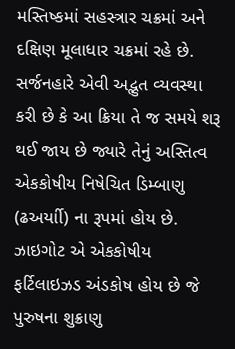મસ્તિષ્કમાં સહસ્ત્રાર ચક્રમાં અને દક્ષિણ મૂલાધાર ચક્રમાં રહે છે. સર્જનહારે એવી અદ્ભુત વ્યવસ્થા કરી છે કે આ ક્રિયા તે જ સમયે શરૂ થઈ જાય છે જ્યારે તેનું અસ્તિત્વ એકકોષીય નિષેચિત ડિમ્બાણુ (ઢઅર્યાી) ના રૂપમાં હોય છે. ઝાઇગોટ એ એકકોષીય ફર્ટિલાઇઝડ અંડકોષ હોય છે જે પુરુષના શુક્રાણુ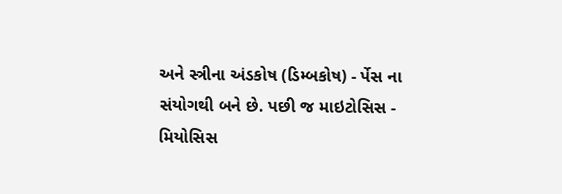અને સ્ત્રીના અંડકોષ (ડિમ્બકોષ) - ર્પેસ ના સંયોગથી બને છે. પછી જ માઇટોસિસ - મિયોસિસ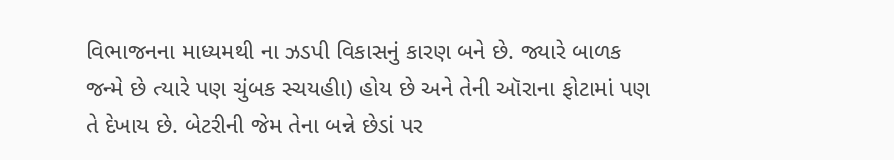વિભાજનના માધ્યમથી ના ઝડપી વિકાસનું કારણ બને છે. જ્યારે બાળક જન્મે છે ત્યારે પણ ચુંબક સ્ચયહીા) હોય છે અને તેની ઑરાના ફોટામાં પણ તે દેખાય છે. બેટરીની જેમ તેના બન્ને છેડાં પર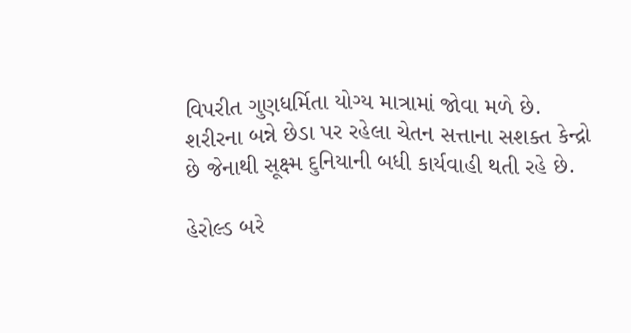વિપરીત ગુણધર્મિતા યોગ્ય માત્રામાં જોવા મળે છે. શરીરના બન્ને છેડા પર રહેલા ચેતન સત્તાના સશક્ત કેન્દ્રો છે જેનાથી સૂક્ષ્મ દુનિયાની બધી કાર્યવાહી થતી રહે છે.

હેરોલ્ડ બરે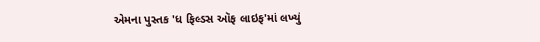એમના પુસ્તક 'ધ ફિલ્ડસ ઑફ લાઇફ'માં લખ્યું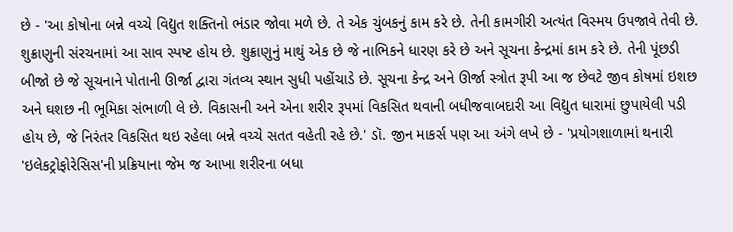છે - 'આ કોષોના બન્ને વચ્ચે વિદ્યુત શક્તિનો ભંડાર જોવા મળે છે. તે એક ચુંબકનું કામ કરે છે. તેની કામગીરી અત્યંત વિસ્મય ઉપજાવે તેવી છે. શુક્રાણુની સંરચનામાં આ સાવ સ્પષ્ટ હોય છે. શુક્રાણુનું માથું એક છે જે નાભિકને ધારણ કરે છે અને સૂચના કેન્દ્રમાં કામ કરે છે. તેની પૂંછડી બીજો છે જે સૂચનાને પોતાની ઊર્જા દ્વારા ગંતવ્ય સ્થાન સુધી પહોંચાડે છે. સૂચના કેન્દ્ર અને ઊર્જા સ્ત્રોત રૂપી આ જ છેવટે જીવ કોષમાં ઇશછ અને ઘશછ ની ભૂમિકા સંભાળી લે છે. વિકાસની અને એના શરીર રૂપમાં વિકસિત થવાની બધીજવાબદારી આ વિદ્યુત ધારામાં છુપાયેલી પડી હોય છે, જે નિરંતર વિકસિત થઇ રહેલા બન્ને વચ્ચે સતત વહેતી રહે છે.' ડૉ. જીન માકર્સ પણ આ અંગે લખે છે - 'પ્રયોગશાળામાં થનારી 'ઇલેકટ્રોફોરેસિસ'ની પ્રક્રિયાના જેમ જ આખા શરીરના બધા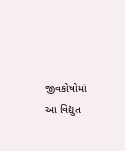જીવકોષોમાં આ વિદ્યુત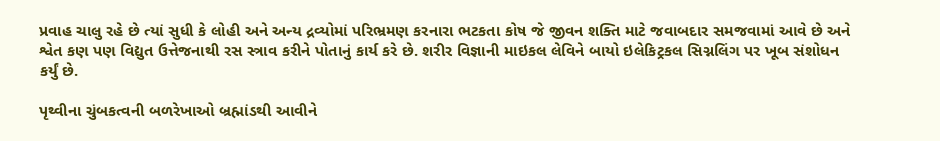પ્રવાહ ચાલુ રહે છે ત્યાં સુધી કે લોહી અને અન્ય દ્રવ્યોમાં પરિભ્રમણ કરનારા ભટકતા કોષ જે જીવન શક્તિ માટે જવાબદાર સમજવામાં આવે છે અને શ્વેત કણ પણ વિદ્યુત ઉત્તેજનાથી રસ સ્ત્રાવ કરીને પોતાનું કાર્ય કરે છે. શરીર વિજ્ઞાની માઇકલ લેવિને બાયો ઇલેકિટ્રકલ સિગ્નલિંગ પર ખૂબ સંશોધન કર્યું છે.

પૃથ્વીના ચુંબકત્વની બળરેખાઓ બ્રહ્માંડથી આવીને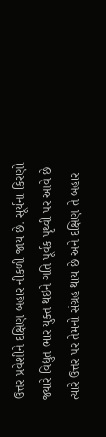ઉત્તર પ્રવેશીને દક્ષિણ બહાર નીકળી જાય છે. સૂર્યના કિરણો જ્યારે વિદ્યુત ભાર યુક્ત થઇને ગતિ પૂર્વક પૃથ્વી પર આવે છે ત્યારે ઉત્તર પર તેમનો સંગ્રહ થાય છે અને દક્ષિણ તે બહાર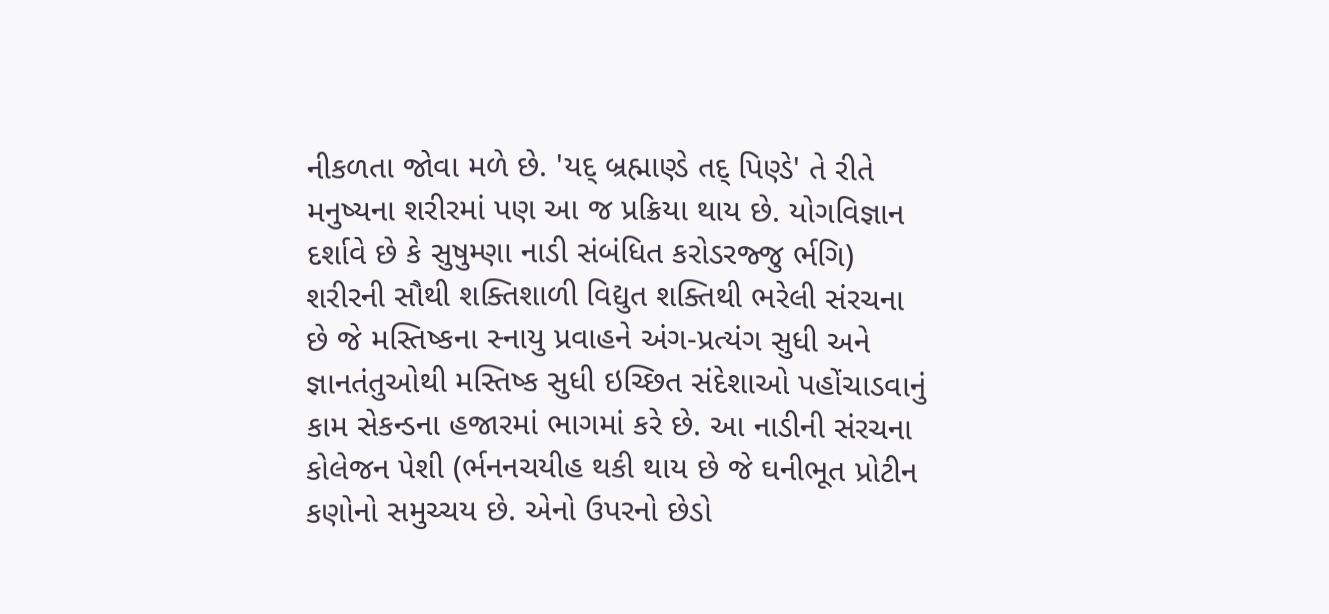નીકળતા જોવા મળે છે. 'યદ્ બ્રહ્માણ્ડે તદ્ પિણ્ડે' તે રીતે મનુષ્યના શરીરમાં પણ આ જ પ્રક્રિયા થાય છે. યોગવિજ્ઞાન દર્શાવે છે કે સુષુમ્ણા નાડી સંબંધિત કરોડરજ્જુ ર્ભગિ) શરીરની સૌથી શક્તિશાળી વિદ્યુત શક્તિથી ભરેલી સંરચના છે જે મસ્તિષ્કના સ્નાયુ પ્રવાહને અંગ-પ્રત્યંગ સુધી અને જ્ઞાનતંતુઓથી મસ્તિષ્ક સુધી ઇચ્છિત સંદેશાઓ પહોંચાડવાનું કામ સેકન્ડના હજારમાં ભાગમાં કરે છે. આ નાડીની સંરચના કોલેજન પેશી (ર્ભનનચયીહ થકી થાય છે જે ઘનીભૂત પ્રોટીન કણોનો સમુચ્ચય છે. એનો ઉપરનો છેડો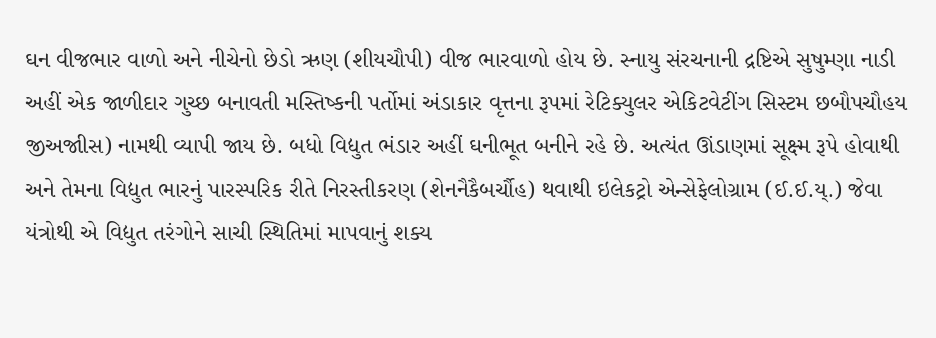ઘન વીજભાર વાળો અને નીચેનો છેડો ઋણ (શીયચૌપી) વીજ ભારવાળો હોય છે. સ્નાયુ સંરચનાની દ્રષ્ટિએ સુષુમ્ણા નાડી અહીં એક જાળીદાર ગુચ્છ બનાવતી મસ્તિષ્કની પર્તોમાં અંડાકાર વૃત્તના રૂપમાં રેટિક્યુલર એકિટવેટીંગ સિસ્ટમ છબૌપચૌહય જીઅજાીસ) નામથી વ્યાપી જાય છે. બધો વિદ્યુત ભંડાર અહીં ઘનીભૂત બનીને રહે છે. અત્યંત ઊંડાણમાં સૂક્ષ્મ રૂપે હોવાથી અને તેમના વિદ્યુત ભારનું પારસ્પરિક રીતે નિરસ્તીકરણ (શેનનૈકૈબર્ચૌહ) થવાથી ઇલેકટ્રો એન્સેફેલોગ્રામ (ઈ.ઈ.ય્.) જેવા યંત્રોથી એ વિદ્યુત તરંગોને સાચી સ્થિતિમાં માપવાનું શક્ય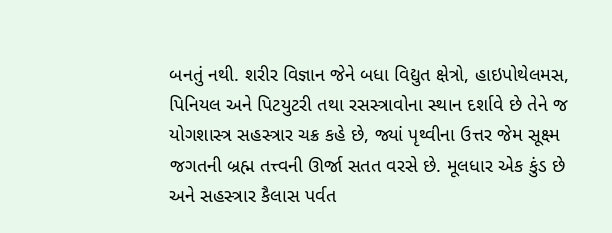બનતું નથી. શરીર વિજ્ઞાન જેને બધા વિદ્યુત ક્ષેત્રો, હાઇપોથેલમસ, પિનિયલ અને પિટયુટરી તથા રસસ્ત્રાવોના સ્થાન દર્શાવે છે તેને જ યોગશાસ્ત્ર સહસ્ત્રાર ચક્ર કહે છે, જ્યાં પૃથ્વીના ઉત્તર જેમ સૂક્ષ્મ જગતની બ્રહ્મ તત્ત્વની ઊર્જા સતત વરસે છે. મૂલધાર એક કુંડ છે અને સહસ્ત્રાર કૈલાસ પર્વત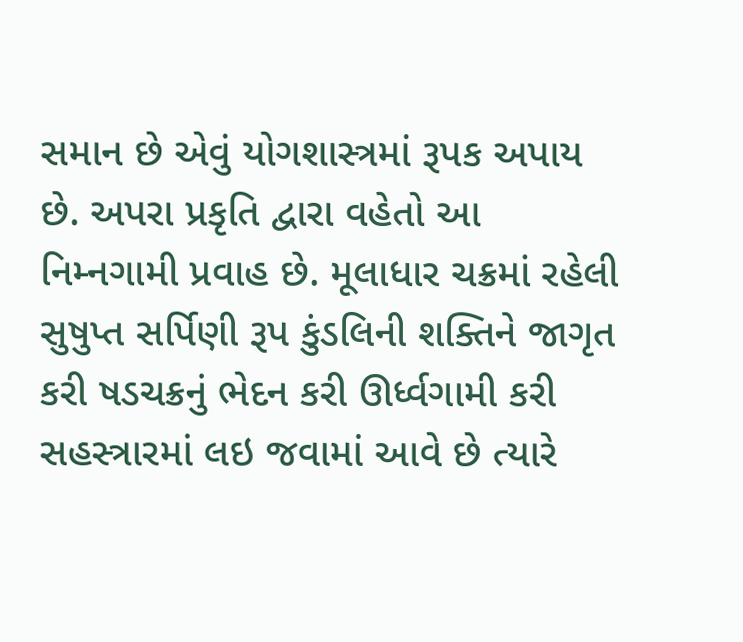સમાન છે એવું યોગશાસ્ત્રમાં રૂપક અપાય છે. અપરા પ્રકૃતિ દ્વારા વહેતો આ નિમ્નગામી પ્રવાહ છે. મૂલાધાર ચક્રમાં રહેલી સુષુપ્ત સર્પિણી રૂપ કુંડલિની શક્તિને જાગૃત કરી ષડચક્રનું ભેદન કરી ઊર્ધ્વગામી કરી સહસ્ત્રારમાં લઇ જવામાં આવે છે ત્યારે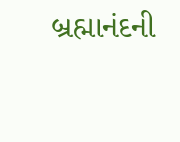બ્રહ્માનંદની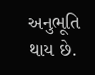અનુભૂતિ થાય છે.